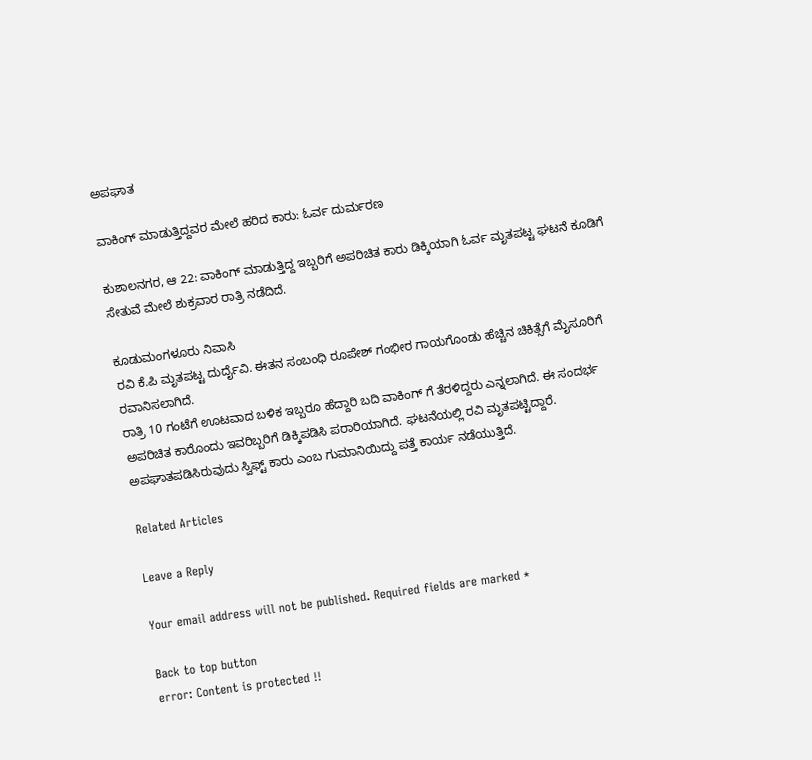ಅಪಘಾತ

ವಾಕಿಂಗ್ ಮಾಡುತ್ತಿದ್ದವರ ಮೇಲೆ ಹರಿದ‌ ಕಾರು: ಓರ್ವ ದುರ್ಮರಣ

ಕುಶಾಲನಗರ, ಆ 22: ವಾಕಿಂಗ್ ಮಾಡುತ್ತಿದ್ದ ಇಬ್ಬರಿಗೆ ಅಪರಿಚಿತ ಕಾರು ಡಿಕ್ಕಿಯಾಗಿ ಓರ್ವ ಮೃತಪಟ್ಟ ಘಟನೆ ಕೂಡಿಗೆ ಸೇತುವೆ ಮೇಲೆ ಶುಕ್ರವಾರ ರಾತ್ರಿ ನಡೆದಿದೆ.

ಕೂಡುಮಂಗಳೂರು ನಿವಾಸಿ
ರವಿ ಕೆ.ಪಿ ಮೃತಪಟ್ಟ ದುರ್ದೈವಿ. ಈತನ ಸಂಬಂಧಿ ರೂಪೇಶ್ ಗಂಭೀರ ಗಾಯಗೊಂಡು ಹೆಚ್ಚಿನ‌ ಚಿಕಿತ್ಸೆಗೆ ಮೈಸೂರಿಗೆ ರವಾನಿಸಲಾಗಿದೆ.
ರಾತ್ರಿ 10 ಗಂಟೆಗೆ ಊಟವಾದ ಬಳಿಕ ಇಬ್ಬರೂ ಹೆದ್ದಾರಿ ಬದಿ ವಾಕಿಂಗ್ ಗೆ ತೆರಳಿದ್ದರು ಎನ್ನಲಾಗಿದೆ. ಈ ಸಂದರ್ಭ ಅಪರಿಚಿತ ಕಾರೊಂದು ಇವರಿಬ್ಬರಿಗೆ ಡಿಕ್ಕಿಪಡಿಸಿ ಪರಾರಿಯಾಗಿದೆ. ಘಟನೆಯಲ್ಲಿ ರವಿ ಮೃತಪಟ್ಟಿದ್ದಾರೆ. ಅಪಘಾತಪಡಿಸಿರುವುದು ಸ್ವಿಫ್ಟ್ ಕಾರು ಎಂಬ ಗುಮಾನಿಯಿದ್ದು ಪತ್ತೆ ಕಾರ್ಯ ನಡೆಯುತ್ತಿದೆ.

Related Articles

Leave a Reply

Your email address will not be published. Required fields are marked *

Back to top button
error: Content is protected !!